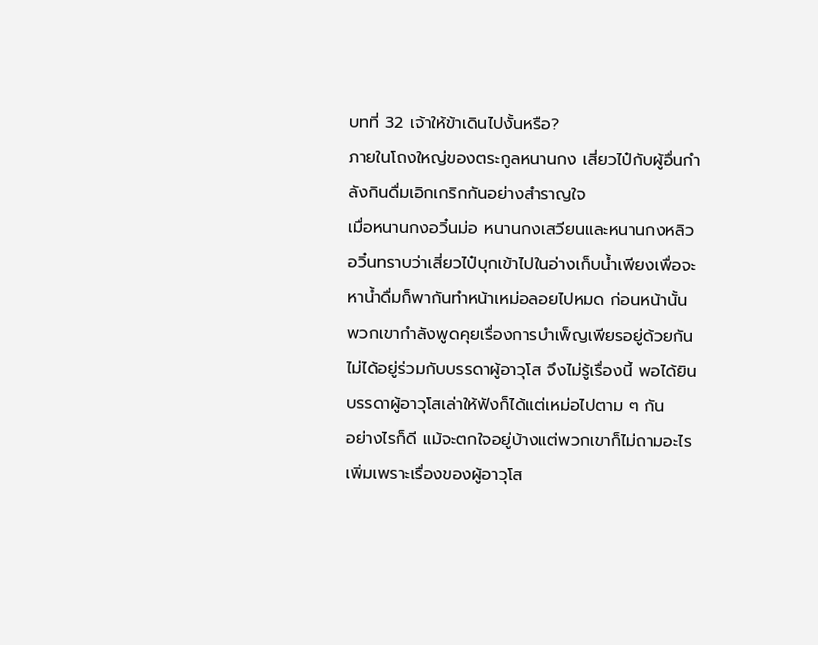บทที่ 32 เจ้าให้ข้าเดินไปงั้นหรือ?
ภายในโถงใหญ่ของตระกูลหนานกง เสี่ยวไป๋กับผู้อื่นกำลังกินดื่มเอิกเกริกกันอย่างสำราญใจ
เมื่อหนานกงอวิ๋นม่อ หนานกงเสวียนและหนานกงหลิวอวิ๋นทราบว่าเสี่ยวไป๋บุกเข้าไปในอ่างเก็บน้ำเพียงเพื่อจะหาน้ำดื่มก็พากันทำหน้าเหม่อลอยไปหมด ก่อนหน้านั้นพวกเขากำลังพูดคุยเรื่องการบำเพ็ญเพียรอยู่ด้วยกัน ไม่ได้อยู่ร่วมกับบรรดาผู้อาวุโส จึงไม่รู้เรื่องนี้ พอได้ยินบรรดาผู้อาวุโสเล่าให้ฟังก็ได้แต่เหม่อไปตาม ๆ กัน
อย่างไรก็ดี แม้จะตกใจอยู่บ้างแต่พวกเขาก็ไม่ถามอะไรเพิ่มเพราะเรื่องของผู้อาวุโส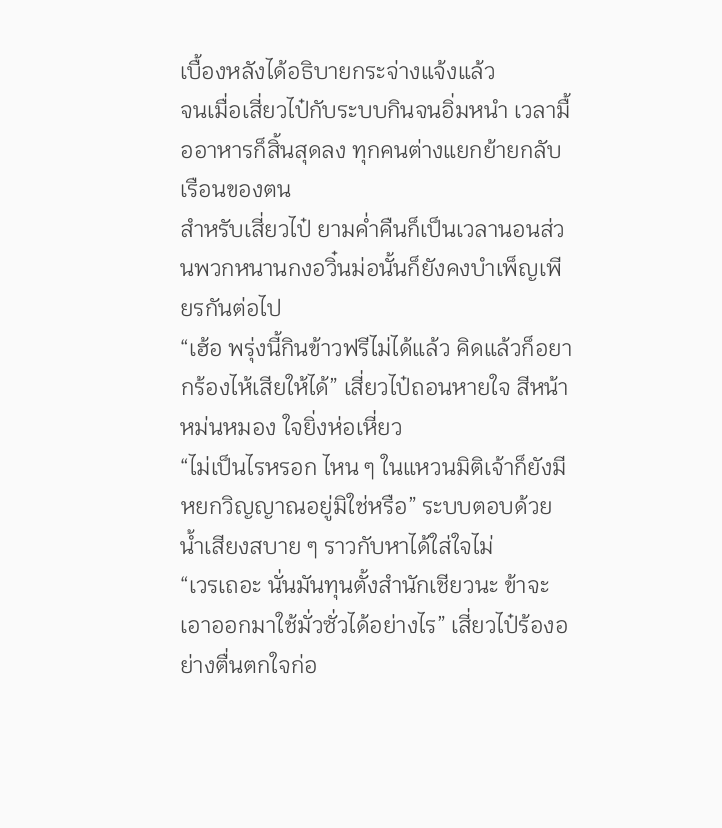เบื้องหลังได้อธิบายกระจ่างแจ้งแล้ว
จนเมื่อเสี่ยวไป๋กับระบบกินจนอิ่มหนำ เวลามื้ออาหารก็สิ้นสุดลง ทุกคนต่างแยกย้ายกลับเรือนของตน
สำหรับเสี่ยวไป๋ ยามค่ำคืนก็เป็นเวลานอนส่วนพวกหนานกงอวิ๋นม่อนั้นก็ยังคงบำเพ็ญเพียรกันต่อไป
“เฮ้อ พรุ่งนี้กินข้าวฟรีไม่ได้แล้ว คิดแล้วก็อยากร้องไห้เสียให้ได้” เสี่ยวไป๋ถอนหายใจ สีหน้าหม่นหมอง ใจยิ่งห่อเหี่ยว
“ไม่เป็นไรหรอก ไหน ๆ ในแหวนมิติเจ้าก็ยังมีหยกวิญญาณอยู่มิใช่หรือ” ระบบตอบด้วยน้ำเสียงสบาย ๆ ราวกับหาได้ใส่ใจไม่
“เวรเถอะ นั่นมันทุนตั้งสำนักเชียวนะ ข้าจะเอาออกมาใช้มั่วซั่วได้อย่างไร” เสี่ยวไป๋ร้องอย่างตื่นตกใจก่อ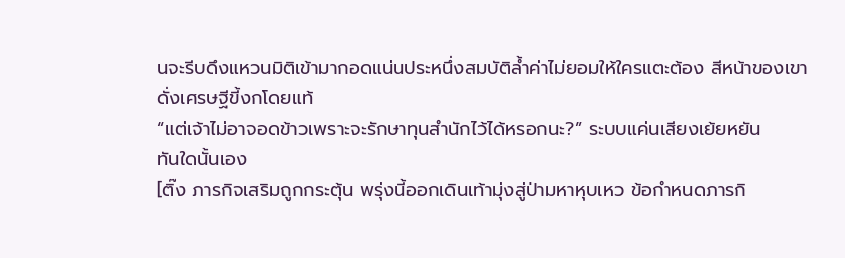นจะรีบดึงแหวนมิติเข้ามากอดแน่นประหนึ่งสมบัติล้ำค่าไม่ยอมให้ใครแตะต้อง สีหน้าของเขาดั่งเศรษฐีขี้งกโดยแท้
“แต่เจ้าไม่อาจอดข้าวเพราะจะรักษาทุนสำนักไว้ได้หรอกนะ?” ระบบแค่นเสียงเย้ยหยัน
ทันใดนั้นเอง
[ติ๊ง ภารกิจเสริมถูกกระตุ้น พรุ่งนี้ออกเดินเท้ามุ่งสู่ป่ามหาหุบเหว ข้อกำหนดภารกิ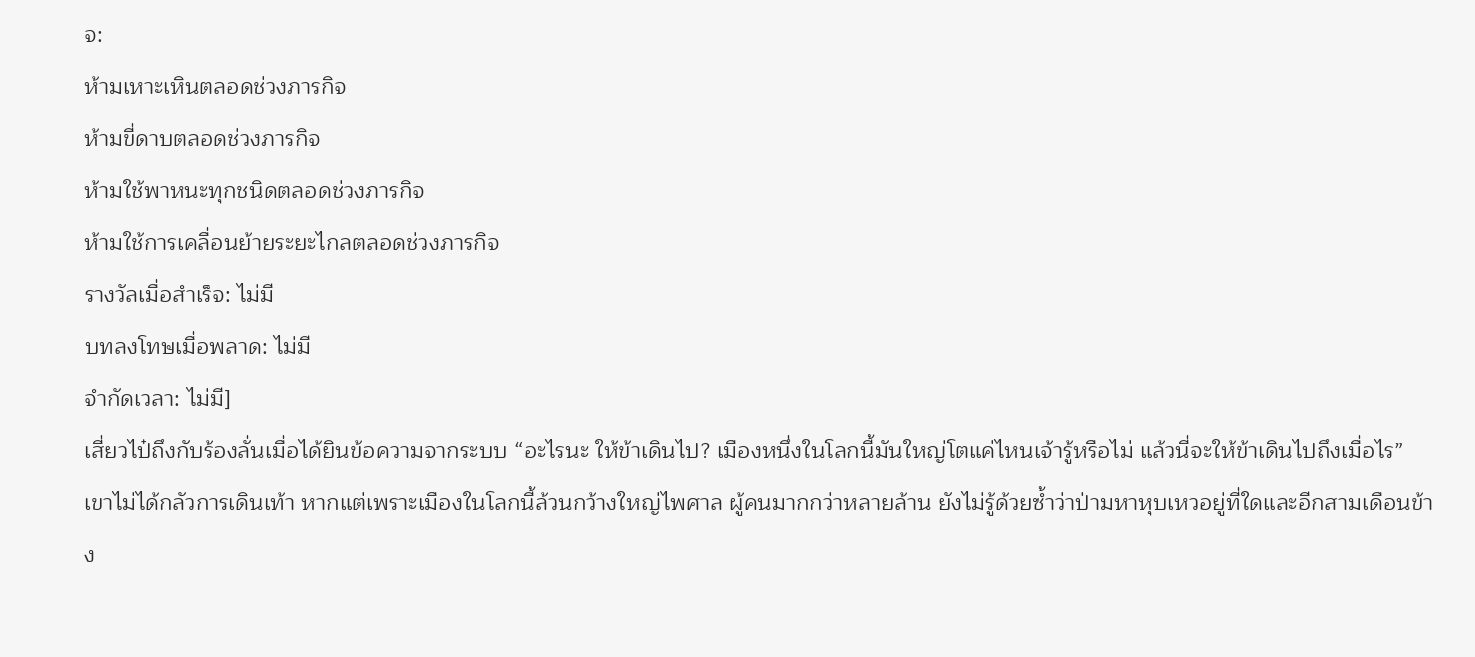จ:
ห้ามเหาะเหินตลอดช่วงภารกิจ
ห้ามขี่ดาบตลอดช่วงภารกิจ
ห้ามใช้พาหนะทุกชนิดตลอดช่วงภารกิจ
ห้ามใช้การเคลื่อนย้ายระยะไกลตลอดช่วงภารกิจ
รางวัลเมื่อสำเร็จ: ไม่มี
บทลงโทษเมื่อพลาด: ไม่มี
จำกัดเวลา: ไม่มี]
เสี่ยวไป๋ถึงกับร้องลั่นเมื่อได้ยินข้อความจากระบบ “อะไรนะ ให้ข้าเดินไป? เมืองหนึ่งในโลกนี้มันใหญ่โตแค่ไหนเจ้ารู้หรือไม่ แล้วนี่จะให้ข้าเดินไปถึงเมื่อไร”
เขาไม่ได้กลัวการเดินเท้า หากแต่เพราะเมืองในโลกนี้ล้วนกว้างใหญ่ไพศาล ผู้คนมากกว่าหลายล้าน ยังไม่รู้ด้วยซ้ำว่าป่ามหาหุบเหวอยู่ที่ใดและอีกสามเดือนข้าง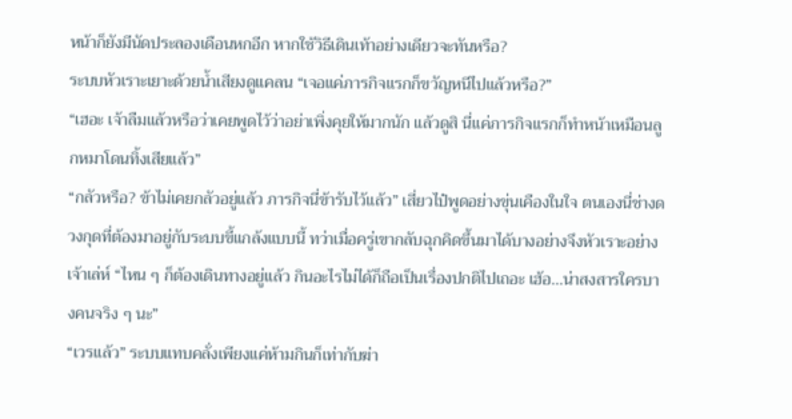หน้าก็ยังมีนัดประลองเดือนหกอีก หากใช้วิธีเดินเท้าอย่างเดียวจะทันหรือ?
ระบบหัวเราะเยาะด้วยน้ำเสียงดูแคลน “เจอแค่ภารกิจแรกก็ขวัญหนีไปแล้วหรือ?”
“เฮอะ เจ้าลืมแล้วหรือว่าเคยพูดไว้ว่าอย่าเพิ่งคุยให้มากนัก แล้วดูสิ นี่แค่ภารกิจแรกก็ทำหน้าเหมือนลูกหมาโดนทิ้งเสียแล้ว”
“กลัวหรือ? ข้าไม่เคยกลัวอยู่แล้ว ภารกิจนี่ข้ารับไว้แล้ว” เสี่ยวไป๋พูดอย่างขุ่นเคืองในใจ ตนเองนี่ช่างดวงกุดที่ต้องมาอยู่กับระบบขี้แกล้งแบบนี้ ทว่าเมื่อครู่เขากลับฉุกคิดขึ้นมาได้บางอย่างจึงหัวเราะอย่างเจ้าเล่ห์ “ไหน ๆ ก็ต้องเดินทางอยู่แล้ว กินอะไรไม่ได้ก็ถือเป็นเรื่องปกติไปเถอะ เฮ้อ...น่าสงสารใครบางคนจริง ๆ นะ”
“เวรแล้ว” ระบบแทบคลั่งเพียงแค่ห้ามกินก็เท่ากับฆ่า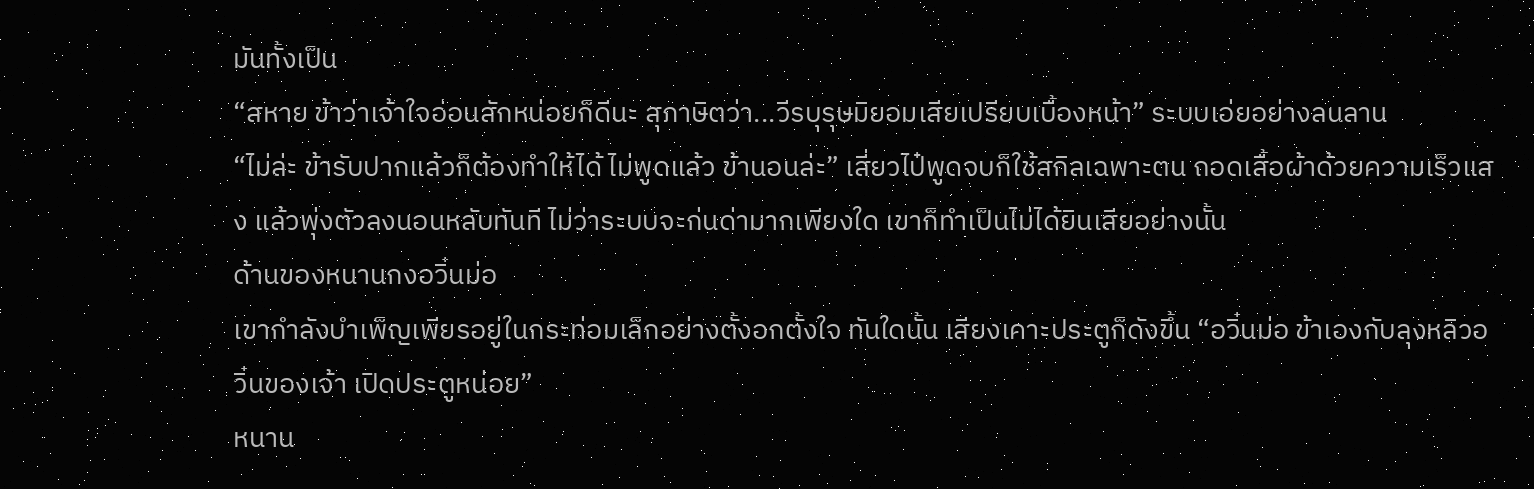มันทั้งเป็น
“สหาย ข้าว่าเจ้าใจอ่อนสักหน่อยก็ดีนะ สุภาษิตว่า...วีรบุรุษมิยอมเสียเปรียบเบื้องหน้า” ระบบเอ่ยอย่างลนลาน
“ไม่ล่ะ ข้ารับปากแล้วก็ต้องทำให้ได้ ไม่พูดแล้ว ข้านอนล่ะ” เสี่ยวไป๋พูดจบก็ใช้สกิลเฉพาะตน ถอดเสื้อผ้าด้วยความเร็วแสง แล้วพุ่งตัวลงนอนหลับทันที ไม่ว่าระบบจะก่นด่ามากเพียงใด เขาก็ทำเป็นไม่ได้ยินเสียอย่างนั้น
ด้านของหนานกงอวิ๋นม่อ
เขากำลังบำเพ็ญเพียรอยู่ในกระท่อมเล็กอย่างตั้งอกตั้งใจ ทันใดนั้น เสียงเคาะประตูก็ดังขึ้น “อวิ๋นม่อ ข้าเองกับลุงหลิวอวิ๋นของเจ้า เปิดประตูหน่อย”
หนาน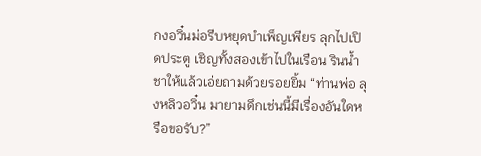กงอวิ๋นม่อรีบหยุดบำเพ็ญเพียร ลุกไปเปิดประตู เชิญทั้งสองเข้าไปในเรือน รินน้ำชาให้แล้วเอ่ยถามด้วยรอยยิ้ม “ท่านพ่อ ลุงหลิวอวิ๋น มายามดึกเช่นนี้มีเรื่องอันใดหรือขอรับ?”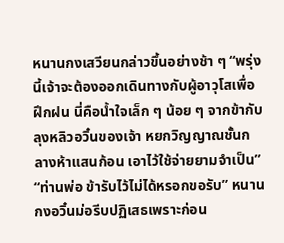หนานกงเสวียนกล่าวขึ้นอย่างช้า ๆ “พรุ่งนี้เจ้าจะต้องออกเดินทางกับผู้อาวุโสเพื่อฝึกฝน นี่คือน้ำใจเล็ก ๆ น้อย ๆ จากข้ากับลุงหลิวอวิ๋นของเจ้า หยกวิญญาณชั้นกลางห้าแสนก้อน เอาไว้ใช้จ่ายยามจำเป็น”
“ท่านพ่อ ข้ารับไว้ไม่ได้หรอกขอรับ” หนานกงอวิ๋นม่อรีบปฏิเสธเพราะก่อน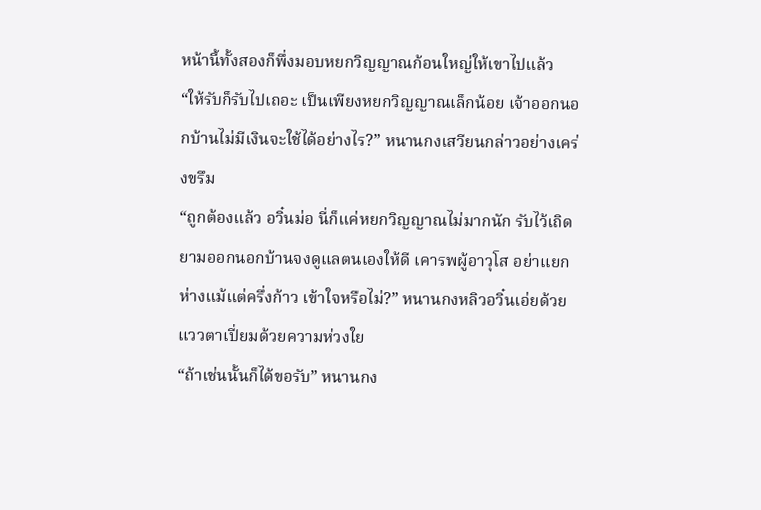หน้านี้ทั้งสองก็พึ่งมอบหยกวิญญาณก้อนใหญ่ให้เขาไปแล้ว
“ให้รับก็รับไปเถอะ เป็นเพียงหยกวิญญาณเล็กน้อย เจ้าออกนอกบ้านไม่มีเงินจะใช้ได้อย่างไร?” หนานกงเสวียนกล่าวอย่างเคร่งขรึม
“ถูกต้องแล้ว อวิ๋นม่อ นี่ก็แค่หยกวิญญาณไม่มากนัก รับไว้เถิด ยามออกนอกบ้านจงดูแลตนเองให้ดี เคารพผู้อาวุโส อย่าแยกห่างแม้แต่ครึ่งก้าว เข้าใจหรือไม่?” หนานกงหลิวอวิ๋นเอ่ยด้วยแววตาเปี่ยมด้วยความห่วงใย
“ถ้าเช่นนั้นก็ได้ขอรับ” หนานกง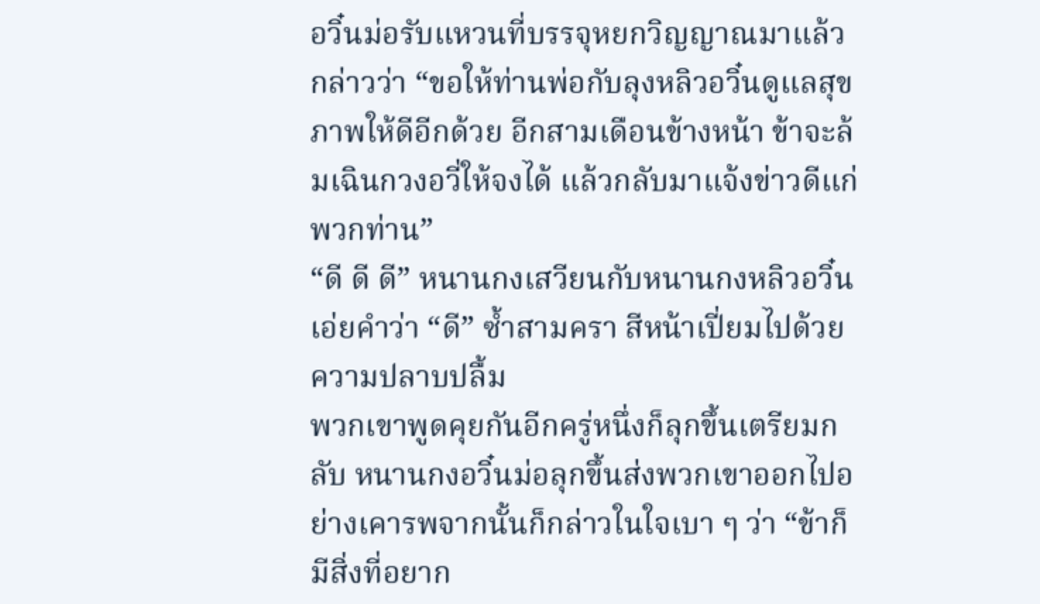อวิ๋นม่อรับแหวนที่บรรจุหยกวิญญาณมาแล้วกล่าวว่า “ขอให้ท่านพ่อกับลุงหลิวอวิ๋นดูแลสุขภาพให้ดีอีกด้วย อีกสามเดือนข้างหน้า ข้าจะล้มเฉินกวงอวี่ให้จงได้ แล้วกลับมาแจ้งข่าวดีแก่พวกท่าน”
“ดี ดี ดี” หนานกงเสวียนกับหนานกงหลิวอวิ๋นเอ่ยคำว่า “ดี” ซ้ำสามครา สีหน้าเปี่ยมไปด้วยความปลาบปลื้ม
พวกเขาพูดคุยกันอีกครู่หนึ่งก็ลุกขึ้นเตรียมกลับ หนานกงอวิ๋นม่อลุกขึ้นส่งพวกเขาออกไปอย่างเคารพจากนั้นก็กล่าวในใจเบา ๆ ว่า “ข้าก็มีสิ่งที่อยาก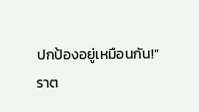ปกป้องอยู่เหมือนกัน!”
ราต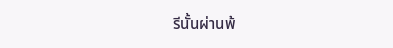รีนั้นผ่านพ้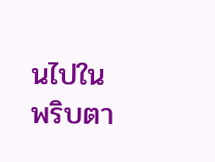นไปในพริบตา